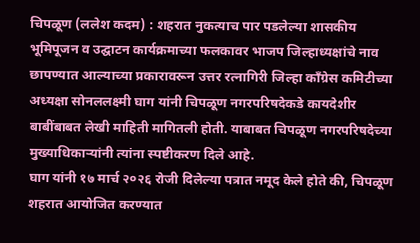चिपळूण (ललेश कदम) : शहरात नुकत्याच पार पडलेल्या शासकीय भूमिपूजन व उद्घाटन कार्यक्रमाच्या फलकावर भाजप जिल्हाध्यक्षांचे नाव छापण्यात आल्याच्या प्रकारावरून उत्तर रत्नागिरी जिल्हा काँग्रेस कमिटीच्या अध्यक्षा सोनललक्ष्मी घाग यांनी चिपळूण नगरपरिषदेकडे कायदेशीर बाबींबाबत लेखी माहिती मागितली होती. याबाबत चिपळूण नगरपरिषदेच्या मुख्याधिकाऱ्यांनी त्यांना स्पष्टीकरण दिले आहे.
घाग यांनी १७ मार्च २०२६ रोजी दिलेल्या पत्रात नमूद केले होते की, चिपळूण शहरात आयोजित करण्यात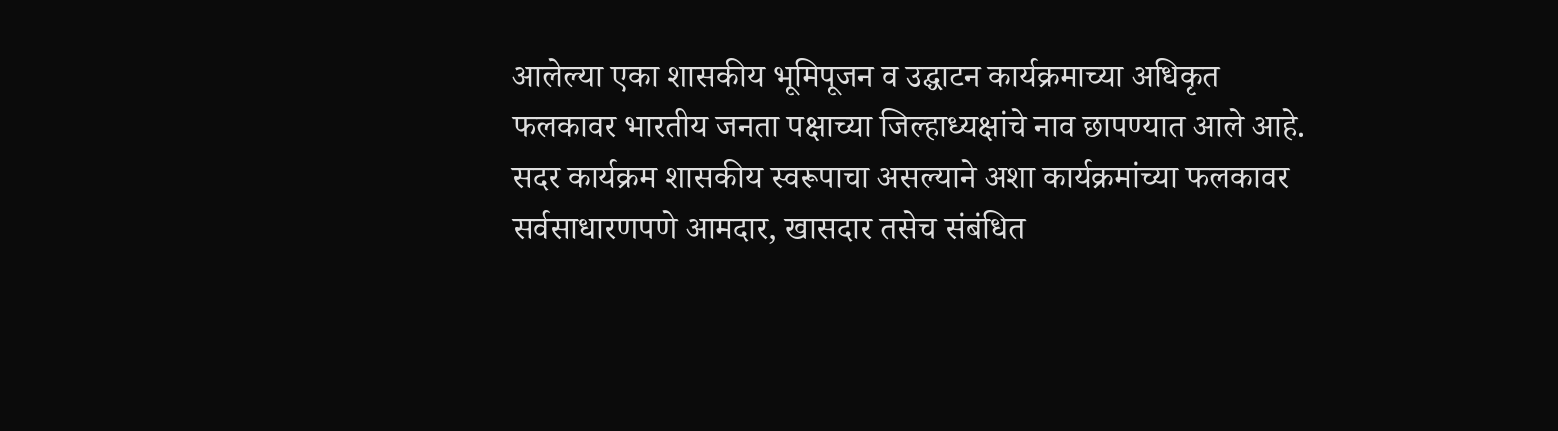आलेल्या एका शासकीय भूमिपूजन व उद्घाटन कार्यक्रमाच्या अधिकृत फलकावर भारतीय जनता पक्षाच्या जिल्हाध्यक्षांचे नाव छापण्यात आले आहे. सदर कार्यक्रम शासकीय स्वरूपाचा असल्याने अशा कार्यक्रमांच्या फलकावर सर्वसाधारणपणे आमदार, खासदार तसेच संबंधित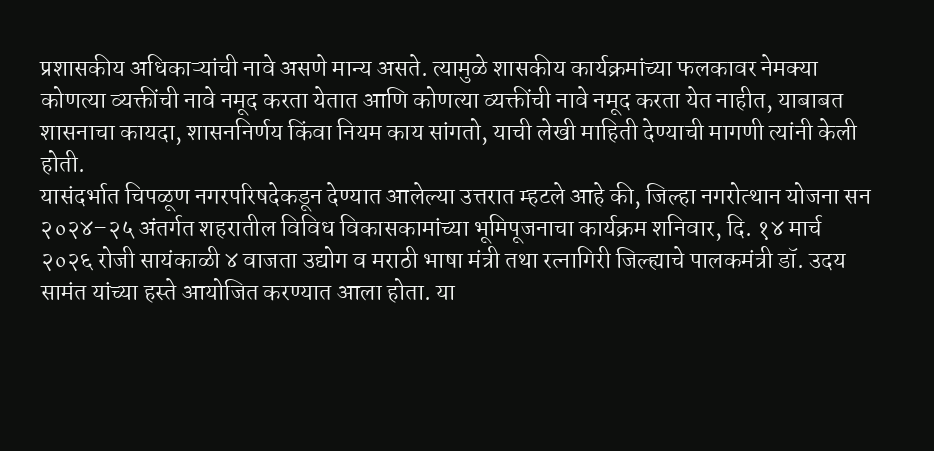प्रशासकीय अधिकाऱ्यांची नावे असणे मान्य असते. त्यामुळे शासकीय कार्यक्रमांच्या फलकावर नेमक्या कोणत्या व्यक्तींची नावे नमूद करता येतात आणि कोणत्या व्यक्तींची नावे नमूद करता येत नाहीत, याबाबत शासनाचा कायदा, शासननिर्णय किंवा नियम काय सांगतो, याची लेखी माहिती देण्याची मागणी त्यांनी केली होती.
यासंदर्भात चिपळूण नगरपरिषदेकडून देण्यात आलेल्या उत्तरात म्हटले आहे की, जिल्हा नगरोत्थान योजना सन २०२४–२५ अंतर्गत शहरातील विविध विकासकामांच्या भूमिपूजनाचा कार्यक्रम शनिवार, दि. १४ मार्च २०२६ रोजी सायंकाळी ४ वाजता उद्योग व मराठी भाषा मंत्री तथा रत्नागिरी जिल्ह्याचे पालकमंत्री डॉ. उदय सामंत यांच्या हस्ते आयोजित करण्यात आला होता. या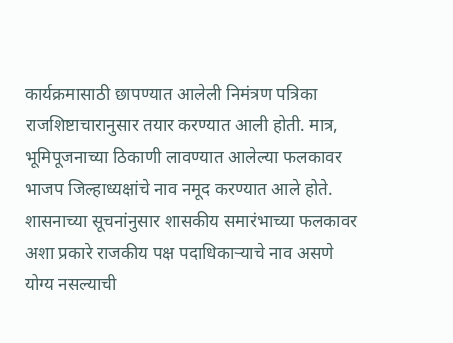कार्यक्रमासाठी छापण्यात आलेली निमंत्रण पत्रिका राजशिष्टाचारानुसार तयार करण्यात आली होती. मात्र, भूमिपूजनाच्या ठिकाणी लावण्यात आलेल्या फलकावर भाजप जिल्हाध्यक्षांचे नाव नमूद करण्यात आले होते. शासनाच्या सूचनांनुसार शासकीय समारंभाच्या फलकावर अशा प्रकारे राजकीय पक्ष पदाधिकाऱ्याचे नाव असणे योग्य नसल्याची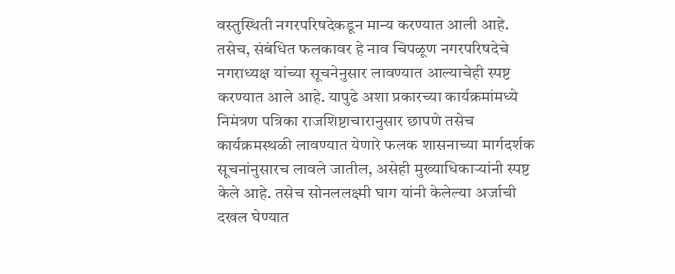वस्तुस्थिती नगरपरिषदेकडून मान्य करण्यात आली आहे.
तसेच, संबंधित फलकावर हे नाव चिपळूण नगरपरिषदेचे नगराध्यक्ष यांच्या सूचनेनुसार लावण्यात आल्याचेही स्पष्ट करण्यात आले आहे. यापुढे अशा प्रकारच्या कार्यक्रमांमध्ये निमंत्रण पत्रिका राजशिष्टाचारानुसार छापणे तसेच कार्यक्रमस्थळी लावण्यात येणारे फलक शासनाच्या मार्गदर्शक सूचनांनुसारच लावले जातील, असेही मुख्याधिकाऱ्यांनी स्पष्ट केले आहे. तसेच सोनललक्ष्मी घाग यांनी केलेल्या अर्जाची दखल घेण्यात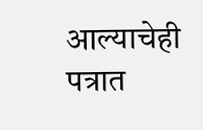आल्याचेही पत्रात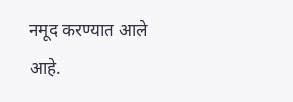नमूद करण्यात आले आहे.